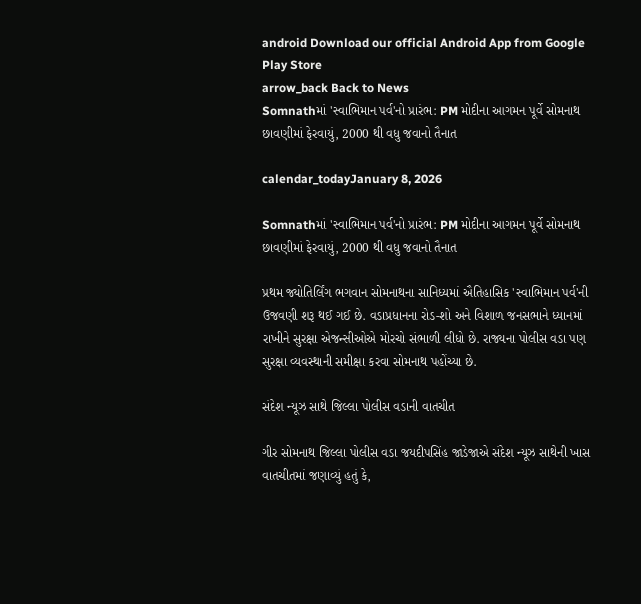android Download our official Android App from Google Play Store
arrow_back Back to News
Somnathમાં 'સ્વાભિમાન પર્વ'નો પ્રારંભ: PM મોદીના આગમન પૂર્વે સોમનાથ છાવણીમાં ફેરવાયું, 2000 થી વધુ જવાનો તૈનાત

calendar_todayJanuary 8, 2026

Somnathમાં 'સ્વાભિમાન પર્વ'નો પ્રારંભ: PM મોદીના આગમન પૂર્વે સોમનાથ છાવણીમાં ફેરવાયું, 2000 થી વધુ જવાનો તૈનાત

પ્રથમ જ્યોતિર્લિંગ ભગવાન સોમનાથના સાનિધ્યમાં ઐતિહાસિક 'સ્વાભિમાન પર્વ'ની ઉજવણી શરૂ થઈ ગઈ છે. વડાપ્રધાનના રોડ-શો અને વિશાળ જનસભાને ધ્યાનમાં રાખીને સુરક્ષા એજન્સીઓએ મોરચો સંભાળી લીધો છે. રાજ્યના પોલીસ વડા પણ સુરક્ષા વ્યવસ્થાની સમીક્ષા કરવા સોમનાથ પહોંચ્યા છે.

સંદેશ ન્યૂઝ સાથે જિલ્લા પોલીસ વડાની વાતચીત

ગીર સોમનાથ જિલ્લા પોલીસ વડા જયદીપસિંહ જાડેજાએ સંદેશ ન્યૂઝ સાથેની ખાસ વાતચીતમાં જણાવ્યું હતું કે,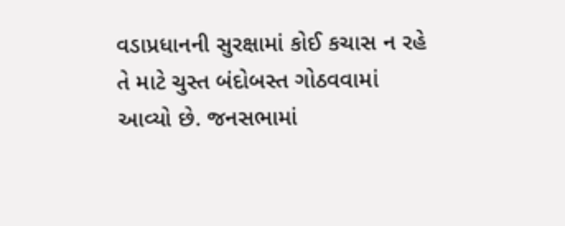વડાપ્રધાનની સુરક્ષામાં કોઈ કચાસ ન રહે તે માટે ચુસ્ત બંદોબસ્ત ગોઠવવામાં આવ્યો છે. જનસભામાં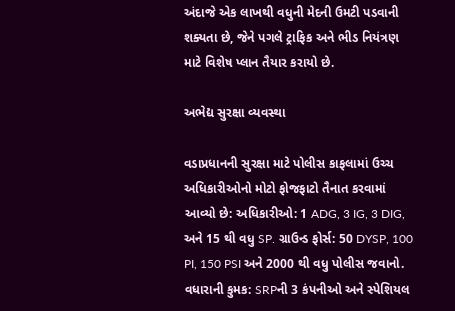અંદાજે એક લાખથી વધુની મેદની ઉમટી પડવાની શક્યતા છે, જેને પગલે ટ્રાફિક અને ભીડ નિયંત્રણ માટે વિશેષ પ્લાન તૈયાર કરાયો છે.

અભેદ્ય સુરક્ષા વ્યવસ્થા

વડાપ્રધાનની સુરક્ષા માટે પોલીસ કાફલામાં ઉચ્ચ અધિકારીઓનો મોટો ફોજફાટો તૈનાત કરવામાં આવ્યો છે: અધિકારીઓ: 1 ADG, 3 IG, 3 DIG, અને 15 થી વધુ SP. ગ્રાઉન્ડ ફોર્સ: 50 DYSP, 100 PI, 150 PSI અને 2000 થી વધુ પોલીસ જવાનો. વધારાની કુમક: SRPની 3 કંપનીઓ અને સ્પેશિયલ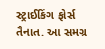સ્ટ્રાઈકિંગ ફોર્સ તૈનાત. આ સમગ્ર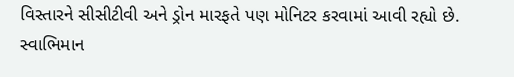વિસ્તારને સીસીટીવી અને ડ્રોન મારફતે પણ મોનિટર કરવામાં આવી રહ્યો છે. સ્વાભિમાન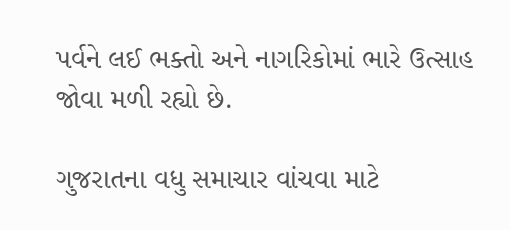પર્વને લઈ ભક્તો અને નાગરિકોમાં ભારે ઉત્સાહ જોવા મળી રહ્યો છે.

ગુજરાતના વધુ સમાચાર વાંચવા માટે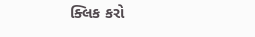ક્લિક કરો